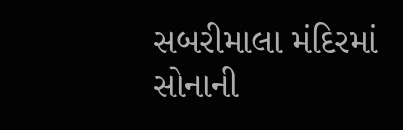સબરીમાલા મંદિરમાં સોનાની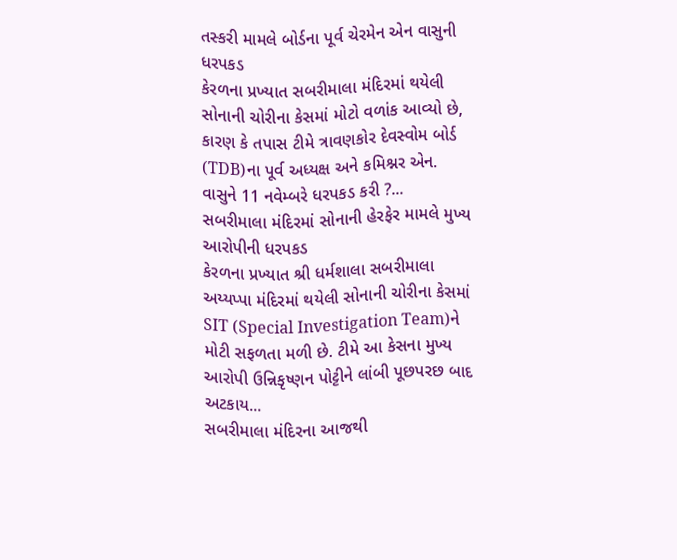તસ્કરી મામલે બોર્ડના પૂર્વ ચેરમેન એન વાસુની ધરપકડ
કેરળના પ્રખ્યાત સબરીમાલા મંદિરમાં થયેલી સોનાની ચોરીના કેસમાં મોટો વળાંક આવ્યો છે, કારણ કે તપાસ ટીમે ત્રાવણકોર દેવસ્વોમ બોર્ડ (TDB)ના પૂર્વ અધ્યક્ષ અને કમિશ્નર એન. વાસુને 11 નવેમ્બરે ધરપકડ કરી ?...
સબરીમાલા મંદિરમાં સોનાની હેરફેર મામલે મુખ્ય આરોપીની ધરપકડ
કેરળના પ્રખ્યાત શ્રી ધર્મશાલા સબરીમાલા અય્યપ્પા મંદિરમાં થયેલી સોનાની ચોરીના કેસમાં SIT (Special Investigation Team)ને મોટી સફળતા મળી છે. ટીમે આ કેસના મુખ્ય આરોપી ઉન્નિકૃષ્ણન પોટ્ટીને લાંબી પૂછપરછ બાદ અટકાય...
સબરીમાલા મંદિરના આજથી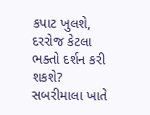કપાટ ખુલશે, દરરોજ કેટલા ભક્તો દર્શન કરી શકશે?
સબરીમાલા ખાતે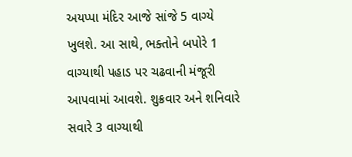અયપ્પા મંદિર આજે સાંજે 5 વાગ્યે ખુલશે. આ સાથે, ભક્તોને બપોરે 1 વાગ્યાથી પહાડ પર ચઢવાની મંજૂરી આપવામાં આવશે. શુક્રવાર અને શનિવારે સવારે 3 વાગ્યાથી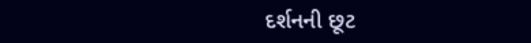દર્શનની છૂટ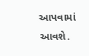આપવામાં આવશે.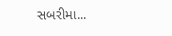સબરીમા...